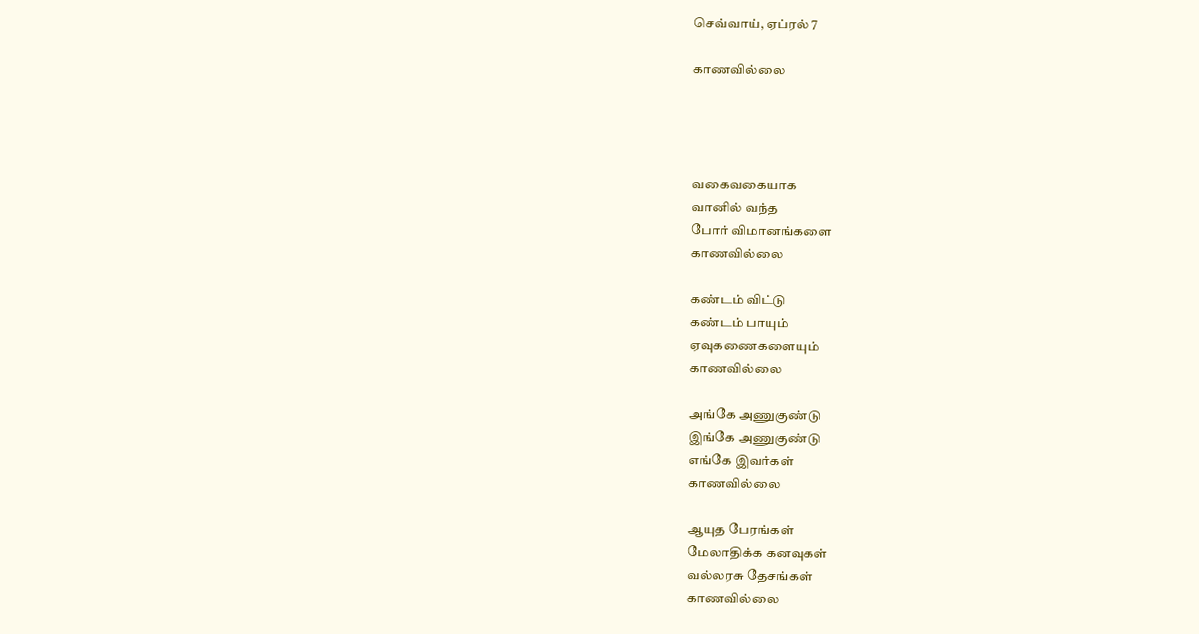செவ்வாய், ஏப்ரல் 7

காணவில்லை




வகைவகையாக
வானில் வந்த
போர் விமானங்களை
காணவில்லை

கண்டம் விட்டு
கண்டம் பாயும்
ஏவுகணைகளையும்
காணவில்லை

அங்கே அணுகுண்டு
இங்கே அணுகுண்டு
எங்கே இவர்கள்
காணவில்லை

ஆயுத பேரங்கள்
மேலாதிக்க கனவுகள்
வல்லரசு தேசங்கள்
காணவில்லை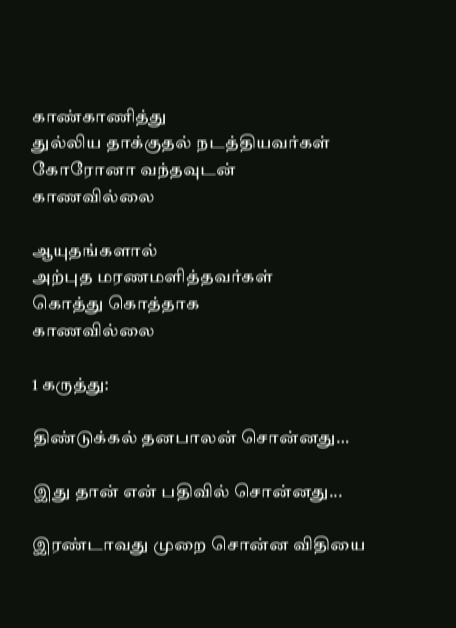காண்காணித்து
துல்லிய தாக்குதல் நடத்தியவர்கள்
கோரோனா வந்தவுடன்
காணவில்லை

ஆயுதங்களால்
அற்புத மரணமளித்தவர்கள்
கொத்து கொத்தாக
காணவில்லை

1 கருத்து:

திண்டுக்கல் தனபாலன் சொன்னது…

இது தான் என் பதிவில் சொன்னது...

இரண்டாவது முறை சொன்ன விதியை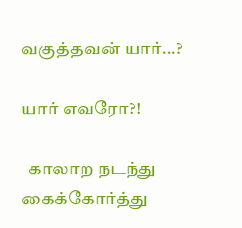வகுத்தவன் யார்...?

யார் எவரோ?!

  காலாற நடந்து கைக்கோர்த்து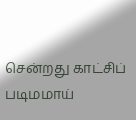சென்றது காட்சிப் படிமமாய்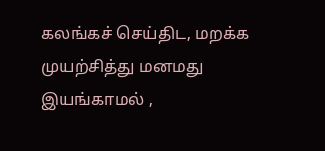கலங்கச் செய்திட, மறக்க முயற்சித்து மனமது இயங்காமல் ,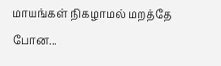மாயங்கள் நிகழாமல் மறத்தே போன...